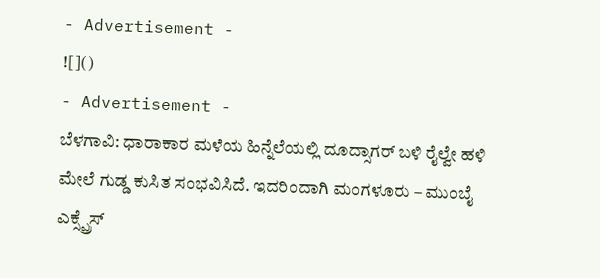- Advertisement -
![]()
- Advertisement -
ಬೆಳಗಾವಿ: ಧಾರಾಕಾರ ಮಳೆಯ ಹಿನ್ನೆಲೆಯಲ್ಲಿ ದೂದ್ಸಾಗರ್ ಬಳಿ ರೈಲ್ವೇ ಹಳಿ ಮೇಲೆ ಗುಡ್ಡ ಕುಸಿತ ಸಂಭವಿಸಿದೆ. ಇದರಿಂದಾಗಿ ಮಂಗಳೂರು – ಮುಂಬೈ ಎಕ್ಸ್ಪ್ರೆಸ್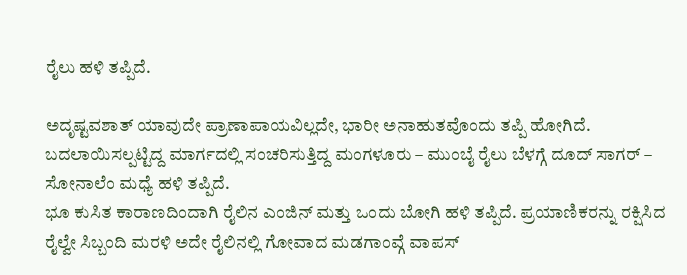ರೈಲು ಹಳಿ ತಪ್ಪಿದೆ.

ಅದೃಷ್ಟವಶಾತ್ ಯಾವುದೇ ಪ್ರಾಣಾಪಾಯವಿಲ್ಲದೇ, ಭಾರೀ ಅನಾಹುತವೊಂದು ತಪ್ಪಿ ಹೋಗಿದೆ. ಬದಲಾಯಿಸಲ್ಪಟ್ಟಿದ್ದ ಮಾರ್ಗದಲ್ಲಿ ಸಂಚರಿಸುತ್ತಿದ್ದ ಮಂಗಳೂರು – ಮುಂಬೈ ರೈಲು ಬೆಳಗ್ಗೆ ದೂದ್ ಸಾಗರ್ – ಸೋನಾಲೆಂ ಮಧ್ಯೆ ಹಳಿ ತಪ್ಪಿದೆ.
ಭೂ ಕುಸಿತ ಕಾರಾಣದಿಂದಾಗಿ ರೈಲಿನ ಎಂಜಿನ್ ಮತ್ತು ಒಂದು ಬೋಗಿ ಹಳಿ ತಪ್ಪಿದೆ. ಪ್ರಯಾಣಿಕರನ್ನು ರಕ್ಷಿಸಿದ ರೈಲ್ವೇ ಸಿಬ್ಬಂದಿ ಮರಳಿ ಅದೇ ರೈಲಿನಲ್ಲಿ ಗೋವಾದ ಮಡಗಾಂವ್ಗೆ ವಾಪಸ್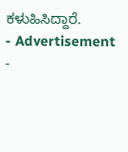ಕಳುಹಿಸಿದ್ದಾರೆ.
- Advertisement -